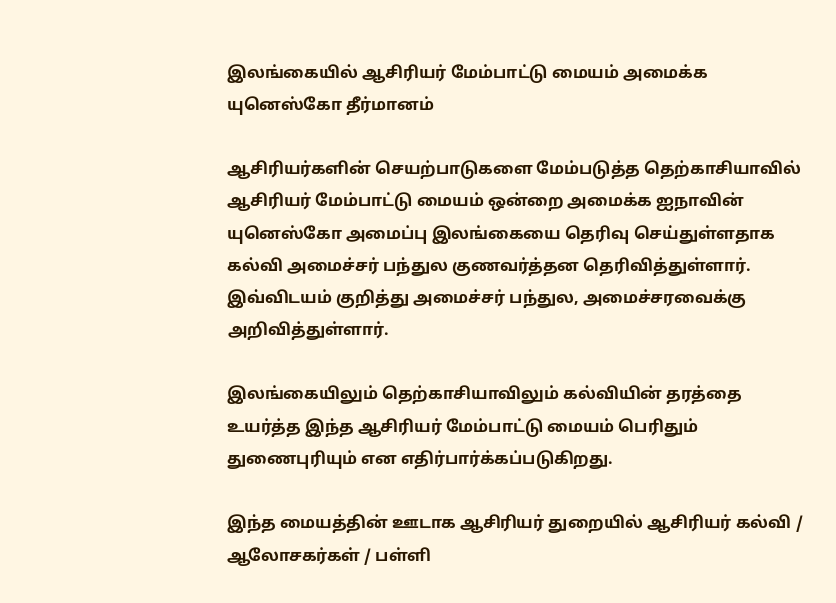இலங்கையில் ஆசிரியர் மேம்பாட்டு மையம் அமைக்க யுனெஸ்கோ தீர்மானம்

ஆசிரியர்களின் செயற்பாடுகளை மேம்படுத்த தெற்காசியாவில் ஆசிரியர் மேம்பாட்டு மையம் ஒன்றை அமைக்க ஐநாவின் யுனெஸ்கோ அமைப்பு இலங்கையை தெரிவு செய்துள்ளதாக கல்வி அமைச்சர் பந்துல குணவர்த்தன தெரிவித்துள்ளார். இவ்விடயம் குறித்து அமைச்சர் பந்துல, அமைச்சரவைக்கு அறிவித்துள்ளார்.

இலங்கையிலும் தெற்காசியாவிலும் கல்வியின் தரத்தை உயர்த்த இந்த ஆசிரியர் மேம்பாட்டு மையம் பெரிதும் துணைபுரியும் என எதிர்பார்க்கப்படுகிறது.

இந்த மையத்தின் ஊடாக ஆசிரியர் துறையில் ஆசிரியர் கல்வி / ஆலோசகர்கள் / பள்ளி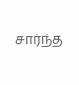சார்ந்த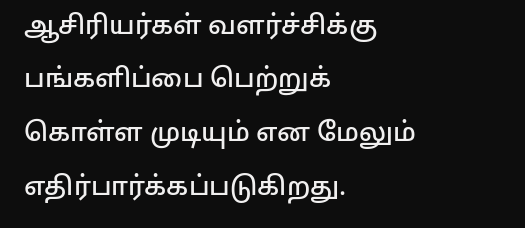ஆசிரியர்கள் வளர்ச்சிக்கு பங்களிப்பை பெற்றுக் கொள்ள முடியும் என மேலும் எதிர்பார்க்கப்படுகிறது.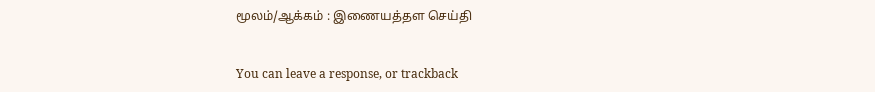மூலம்/ஆக்கம் : இணையத்தள செய்தி


You can leave a response, or trackback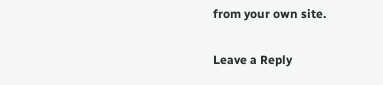from your own site.

Leave a Reply